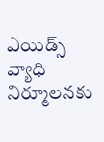ఎయిడ్స్ వ్యాధి నిర్మూలనకు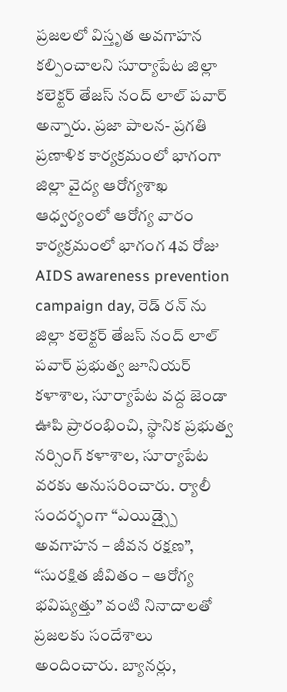ప్రజలలో విస్తృత అవగాహన కల్పించాలని సూర్యాపేట జిల్లా కలెక్టర్ తేజస్ నంద్ లాల్ పవార్ అన్నారు. ప్రజా పాలన- ప్రగతి ప్రణాళిక కార్యక్రమంలో భాగంగా జిల్లా వైద్య ఆరోగ్యశాఖ ఆధ్వర్యంలో ఆరోగ్య వారం కార్యక్రమంలో భాగంగ 4వ రోజు AIDS awareness prevention campaign day, రెడ్ రన్ ను జిల్లా కలెక్టర్ తేజస్ నంద్ లాల్ పవార్ ప్రభుత్వ జూనియర్ కళాశాల, సూర్యాపేట వద్ద జెండా ఊపి ప్రారంభించి, స్థానిక ప్రభుత్వ నర్సింగ్ కళాశాల, సూర్యాపేట వరకు అనుసరించారు. ర్యాలీ సందర్భంగా “ఎయిడ్స్పై అవగాహన – జీవన రక్షణ”, “సురక్షిత జీవితం – ఆరోగ్య భవిష్యత్తు” వంటి నినాదాలతో ప్రజలకు సందేశాలు అందించారు. బ్యానర్లు,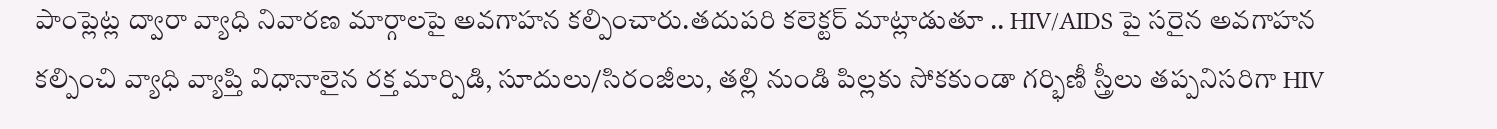పాంప్లెట్ల ద్వారా వ్యాధి నివారణ మార్గాలపై అవగాహన కల్పించారు.తదుపరి కలెక్టర్ మాట్లాడుతూ .. HIV/AIDS పై సరైన అవగాహన కల్పించి వ్యాధి వ్యాప్తి విధానాలైన రక్త మార్పిడి, సూదులు/సిరంజీలు, తల్లి నుండి పిల్లకు సోకకుండా గర్భిణీ స్త్రీలు తప్పనిసరిగా HIV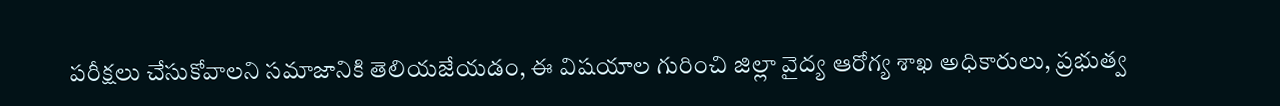పరీక్షలు చేసుకోవాలని సమాజానికి తెలియజేయడం, ఈ విషయాల గురించి జిల్లా వైద్య ఆరోగ్య శాఖ అధికారులు, ప్రభుత్వ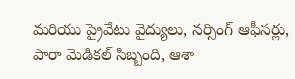మరియు ప్రైవేటు వైద్యులు, నర్సింగ్ ఆఫీసర్లు, పారా మెడికల్ సిబ్బంది, ఆశా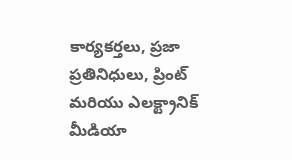కార్యకర్తలు, ప్రజా ప్రతినిధులు, ప్రింట్ మరియు ఎలక్ట్రానిక్ మీడియా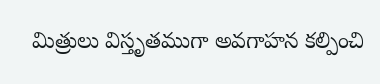మిత్రులు విస్తృతముగా అవగాహన కల్పించి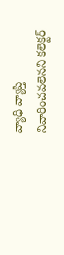వ్యాధి వ్యాప్తి నివారించవలెనని కలెక్టర్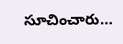సూచించారు…